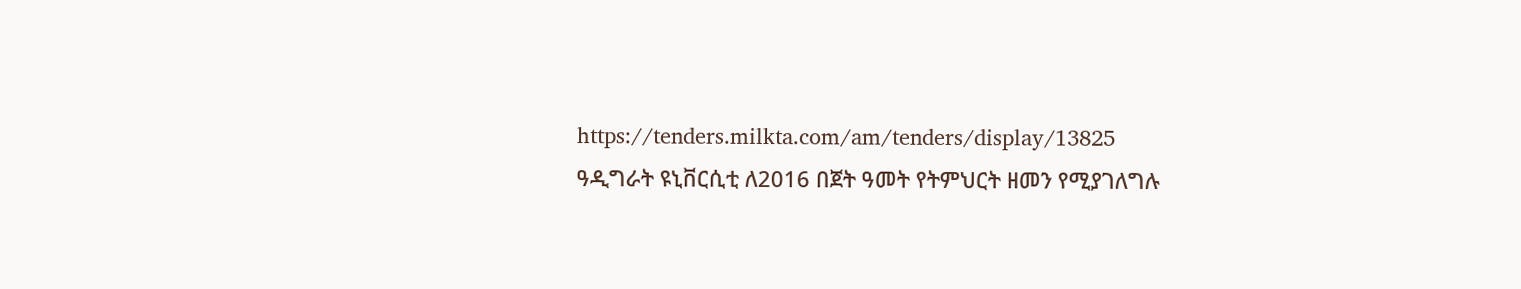https://tenders.milkta.com/am/tenders/display/13825
ዓዲግራት ዩኒቨርሲቲ ለ2016 በጀት ዓመት የትምህርት ዘመን የሚያገለግሉ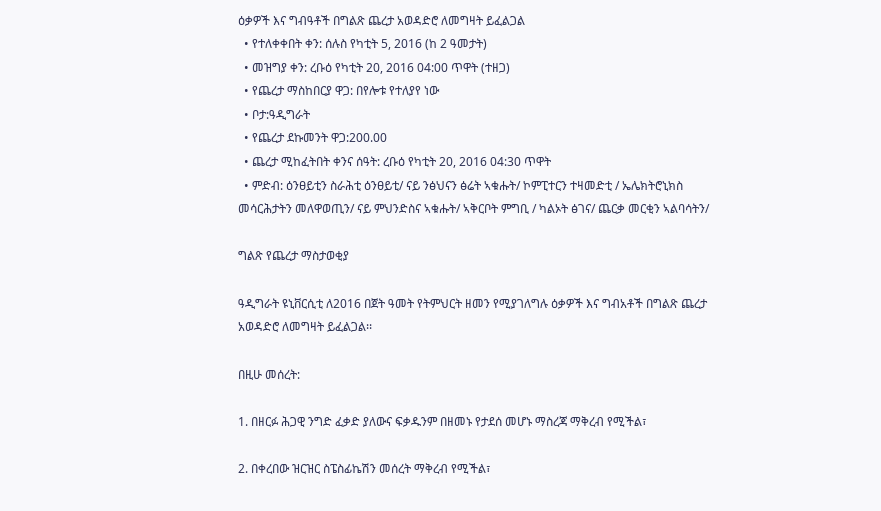ዕቃዎች እና ግብዓቶች በግልጽ ጨረታ አወዳድሮ ለመግዛት ይፈልጋል
  • የተለቀቀበት ቀን: ሰሉስ የካቲት 5, 2016 (ከ 2 ዓመታት)
  • መዝግያ ቀን: ረቡዕ የካቲት 20, 2016 04:00 ጥዋት (ተዘጋ)
  • የጨረታ ማስከበርያ ዋጋ: በየሎቱ የተለያየ ነው
  • ቦታ:ዓዲግራት
  • የጨረታ ደኩመንት ዋጋ:200.00
  • ጨረታ ሚከፈትበት ቀንና ሰዓት: ረቡዕ የካቲት 20, 2016 04:30 ጥዋት
  • ምድብ: ዕንፀይቲን ስራሕቲ ዕንፀይቲ/ ናይ ንፅህናን ፅሬት ኣቁሑት/ ኮምፒተርን ተዛመድቲ / ኤሌክትሮኒክስ መሳርሕታትን መለዋወጢን/ ናይ ምህንድስና ኣቁሑት/ ኣቅርቦት ምግቢ / ካልኦት ፅገና/ ጨርቃ መርቂን ኣልባሳትን/

ግልጽ የጨረታ ማስታወቂያ

ዓዲግራት ዩኒቨርሲቲ ለ2016 በጀት ዓመት የትምህርት ዘመን የሚያገለግሉ ዕቃዎች እና ግብአቶች በግልጽ ጨረታ አወዳድሮ ለመግዛት ይፈልጋል፡፡

በዚሁ መሰረት:

1. በዘርፉ ሕጋዊ ንግድ ፈቃድ ያለውና ፍቃዱንም በዘመኑ የታደሰ መሆኑ ማስረጃ ማቅረብ የሚችል፣

2. በቀረበው ዝርዝር ስፔስፊኬሽን መሰረት ማቅረብ የሚችል፣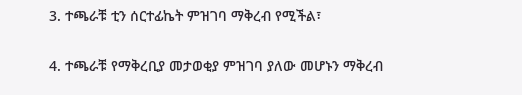3. ተጫራቹ ቲን ሰርተፊኬት ምዝገባ ማቅረብ የሚችል፣

4. ተጫራቹ የማቅረቢያ መታወቂያ ምዝገባ ያለው መሆኑን ማቅረብ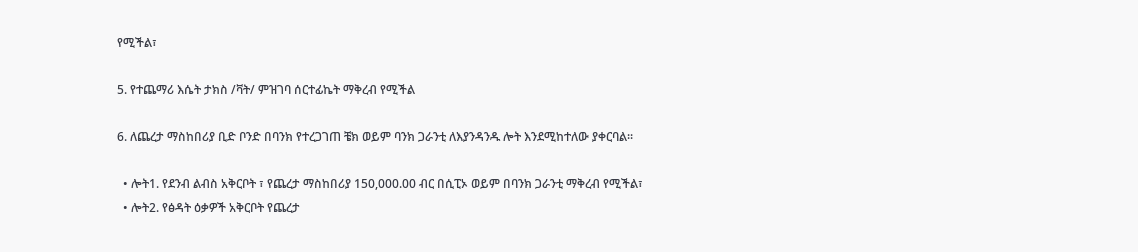የሚችል፣

5. የተጨማሪ እሴት ታክስ /ቫት/ ምዝገባ ሰርተፊኬት ማቅረብ የሚችል

6. ለጨረታ ማስከበሪያ ቢድ ቦንድ በባንክ የተረጋገጠ ቼክ ወይም ባንክ ጋራንቲ ለእያንዳንዱ ሎት እንደሚከተለው ያቀርባል፡፡

  • ሎት1. የደንብ ልብስ አቅርቦት ፣ የጨረታ ማስከበሪያ 150,000.00 ብር በሲፒኦ ወይም በባንክ ጋራንቲ ማቅረብ የሚችል፣
  • ሎት2. የፅዳት ዕቃዎች አቅርቦት የጨረታ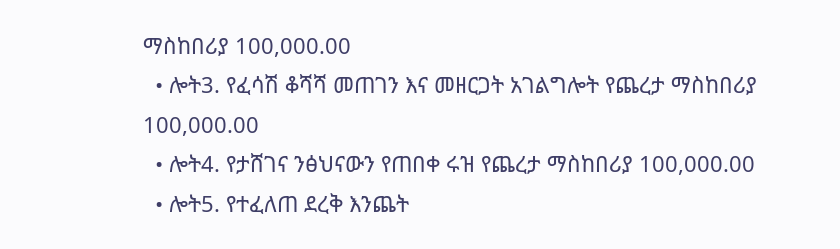ማስከበሪያ 100,000.00
  • ሎት3. የፈሳሽ ቆሻሻ መጠገን እና መዘርጋት አገልግሎት የጨረታ ማስከበሪያ 100,000.00
  • ሎት4. የታሸገና ንፅህናውን የጠበቀ ሩዝ የጨረታ ማስከበሪያ 100,000.00
  • ሎት5. የተፈለጠ ደረቅ እንጨት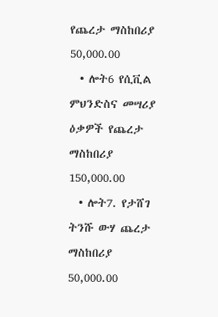የጨረታ ማስከበሪያ 50,000.00
  • ሎት6 የሲቪል ምህንድስና መሣሪያ ዕቃዎች የጨረታ ማስከበሪያ 150,000.00
  • ሎት7. የታሸገ ትንሹ ውሃ ጨረታ ማስከበሪያ 50,000.00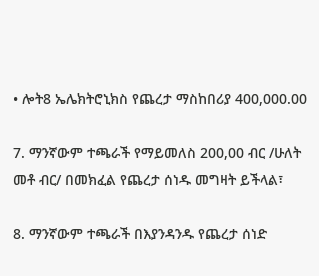• ሎት8 ኤሌክትሮኒክስ የጨረታ ማስከበሪያ 400,000.00

7. ማንኛውም ተጫራች የማይመለስ 200,00 ብር /ሁለት መቶ ብር/ በመክፈል የጨረታ ሰነዱ መግዛት ይችላል፣

8. ማንኛውም ተጫራች በእያንዳንዱ የጨረታ ሰነድ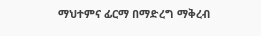ማህተምና ፊርማ በማድረግ ማቅረብ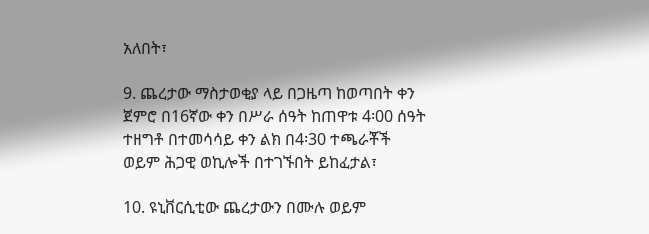አለበት፣

9. ጨረታው ማስታወቂያ ላይ በጋዜጣ ከወጣበት ቀን ጀምሮ በ16ኛው ቀን በሥራ ሰዓት ከጠዋቱ 4፡00 ሰዓት ተዘግቶ በተመሳሳይ ቀን ልክ በ4፡30 ተጫራቾች ወይም ሕጋዊ ወኪሎች በተገኙበት ይከፈታል፣

10. ዩኒቨርሲቲው ጨረታውን በሙሉ ወይም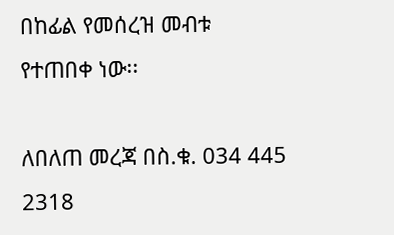በከፊል የመሰረዝ መብቱ የተጠበቀ ነው፡፡

ለበለጠ መረጃ በስ.ቁ. 034 445 2318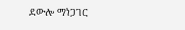ደውሎ ማነጋገር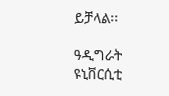ይቻላል፡፡

ዓዲግራት ዩኒቨርሲቲ